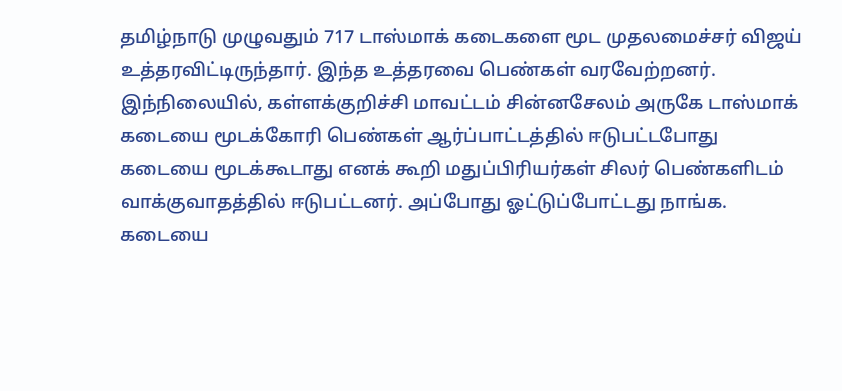தமிழ்நாடு முழுவதும் 717 டாஸ்மாக் கடைகளை மூட முதலமைச்சர் விஜய் உத்தரவிட்டிருந்தார். இந்த உத்தரவை பெண்கள் வரவேற்றனர். இந்நிலையில், கள்ளக்குறிச்சி மாவட்டம் சின்னசேலம் அருகே டாஸ்மாக் கடையை மூடக்கோரி பெண்கள் ஆர்ப்பாட்டத்தில் ஈடுபட்டபோது கடையை மூடக்கூடாது எனக் கூறி மதுப்பிரியர்கள் சிலர் பெண்களிடம் வாக்குவாதத்தில் ஈடுபட்டனர். அப்போது ஓட்டுப்போட்டது நாங்க. கடையை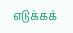எடுக்கக்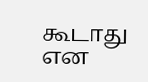கூடாது என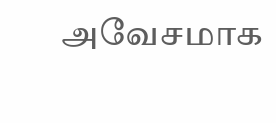அவேசமாக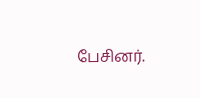பேசினர்.